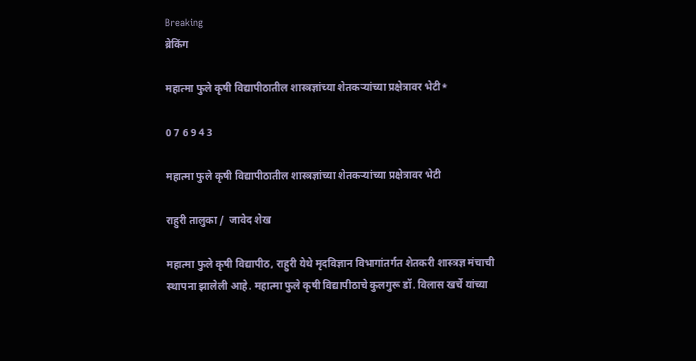Breaking
ब्रेकिंग

महात्मा फुले कृषी विद्यापीठातील शास्त्रज्ञांच्या शेतकऱ्यांच्या प्रक्षेत्रावर भेटी*

0 7 6 9 4 3

महात्मा फुले कृषी विद्यापीठातील शास्त्रज्ञांच्या शेतकऱ्यांच्या प्रक्षेत्रावर भेटी

राहुरी तालुका /  जावेद शेख

महात्मा फुले कृषी विद्यापीठ, राहुरी येथे मृदविज्ञान विभागांतर्गत शेतकरी शास्त्रज्ञ मंचाची स्थापना झालेली आहे. महात्मा फुले कृषी विद्यापीठाचे कुलगुरू डॉ. विलास खर्चे यांच्या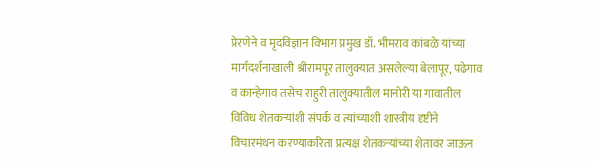प्रेरणेने व मृदविज्ञान विभाग प्रमुख डॉ. भीमराव कांबळे यांच्या मार्गदर्शनाखाली श्रीरामपूर तालुक्यात असलेल्या बेलापूर, पढेगाव व कान्हेगाव तसेच राहुरी तालुक्यातील मानोरी या गावातील विविध शेतकऱ्यांशी संपर्क व त्यांच्याशी शास्त्रीय दृष्टीने विचारमंथन करण्याकरिता प्रत्यक्ष शेतकऱ्यांच्या शेतावर जाऊन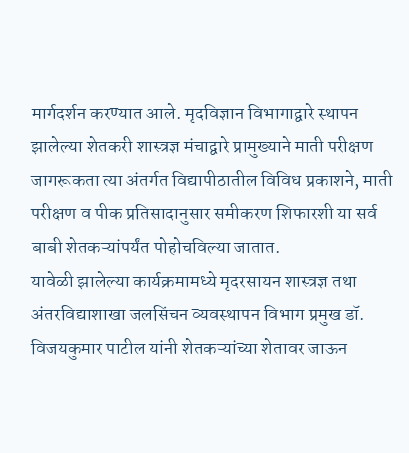मार्गदर्शन करण्यात आले. मृदविज्ञान विभागाद्वारे स्थापन झालेल्या शेतकरी शास्त्रज्ञ मंचाद्वारे प्रामुख्याने माती परीक्षण जागरूकता त्या अंतर्गत विद्यापीठातील विविध प्रकाशने, माती परीक्षण व पीक प्रतिसादानुसार समीकरण शिफारशी या सर्व बाबी शेतकऱ्यांपर्यंत पोहोचविल्या जातात.
यावेळी झालेल्या कार्यक्रमामध्ये मृदरसायन शास्त्रज्ञ तथा अंतरविद्याशाखा जलसिंचन व्यवस्थापन विभाग प्रमुख डॉ. विजयकुमार पाटील यांनी शेतकऱ्यांच्या शेतावर जाऊन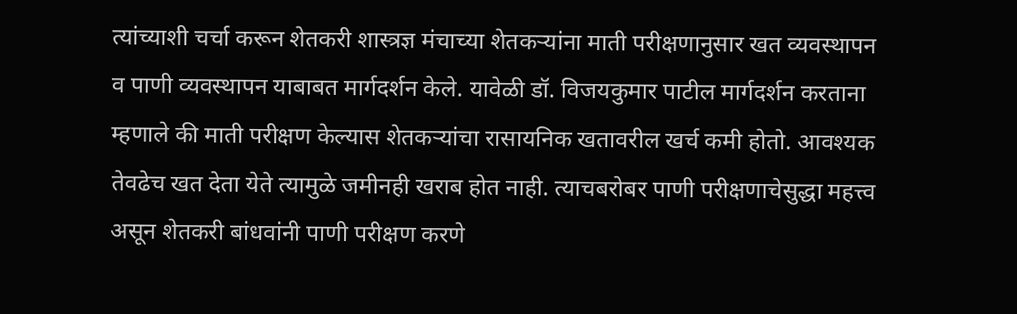त्यांच्याशी चर्चा करून शेतकरी शास्त्रज्ञ मंचाच्या शेतकऱ्यांना माती परीक्षणानुसार खत व्यवस्थापन व पाणी व्यवस्थापन याबाबत मार्गदर्शन केले. यावेळी डॉ. विजयकुमार पाटील मार्गदर्शन करताना म्हणाले की माती परीक्षण केल्यास शेतकऱ्यांचा रासायनिक खतावरील खर्च कमी होतो. आवश्यक तेवढेच खत देता येते त्यामुळे जमीनही खराब होत नाही. त्याचबरोबर पाणी परीक्षणाचेसुद्धा महत्त्व असून शेतकरी बांधवांनी पाणी परीक्षण करणे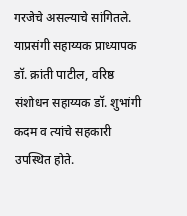गरजेचे असल्याचे सांगितले. याप्रसंगी सहाय्यक प्राध्यापक डॉ. क्रांती पाटील, वरिष्ठ संशोधन सहाय्यक डॉ. शुभांगी कदम व त्यांचे सहकारी उपस्थित होते.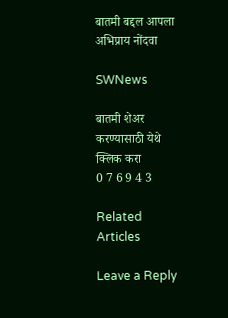बातमी बद्दल आपला अभिप्राय नोंदवा

SWNews

बातमी शेअर करण्यासाठी येथे क्लिक करा
0 7 6 9 4 3

Related Articles

Leave a Reply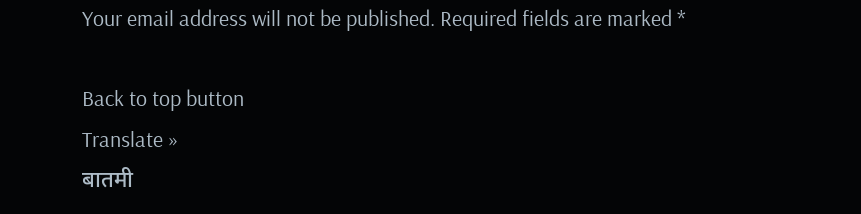Your email address will not be published. Required fields are marked *

Back to top button
Translate »
बातमी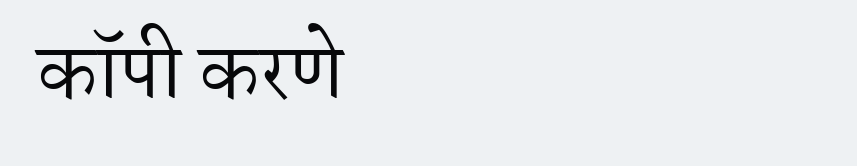कॉपी करणे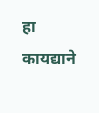हा कायद्याने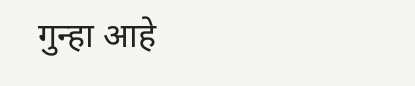गुन्हा आहे